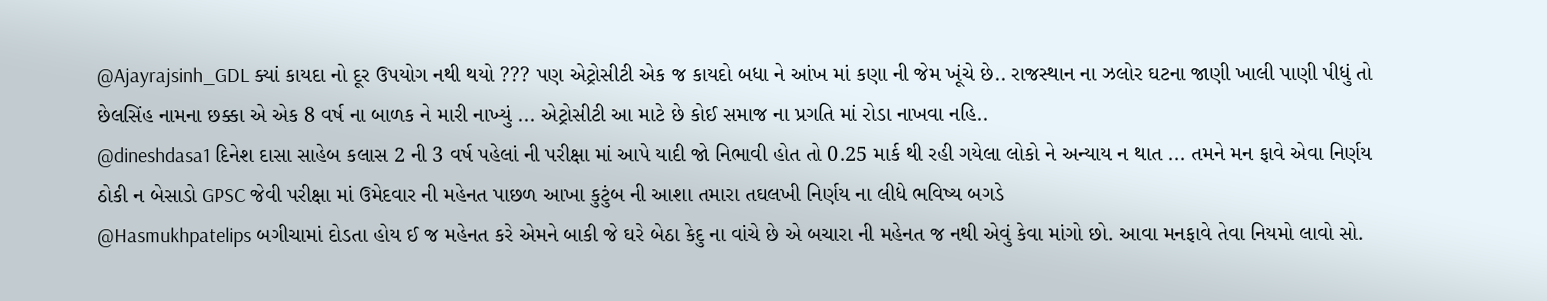@Ajayrajsinh_GDL ક્યાં કાયદા નો દૂર ઉપયોગ નથી થયો ??? પણ એટ્રોસીટી એક જ કાયદો બધા ને આંખ માં કણા ની જેમ ખૂંચે છે.. રાજસ્થાન ના ઝલોર ઘટના જાણી ખાલી પાણી પીધું તો છેલસિંહ નામના છક્કા એ એક 8 વર્ષ ના બાળક ને મારી નાખ્યું ... એટ્રોસીટી આ માટે છે કોઈ સમાજ ના પ્રગતિ માં રોડા નાખવા નહિ..
@dineshdasa1 દિનેશ દાસા સાહેબ કલાસ 2 ની 3 વર્ષ પહેલાં ની પરીક્ષા માં આપે યાદી જો નિભાવી હોત તો 0.25 માર્ક થી રહી ગયેલા લોકો ને અન્યાય ન થાત ... તમને મન ફાવે એવા નિર્ણય ઠોકી ન બેસાડો GPSC જેવી પરીક્ષા માં ઉમેદવાર ની મહેનત પાછળ આખા કુટુંબ ની આશા તમારા તઘલખી નિર્ણય ના લીધે ભવિષ્ય બગડે
@Hasmukhpatelips બગીચામાં દોડતા હોય ઈ જ મહેનત કરે એમને બાકી જે ઘરે બેઠા કેદુ ના વાંચે છે એ બચારા ની મહેનત જ નથી એવું કેવા માંગો છો. આવા મનફાવે તેવા નિયમો લાવો સો.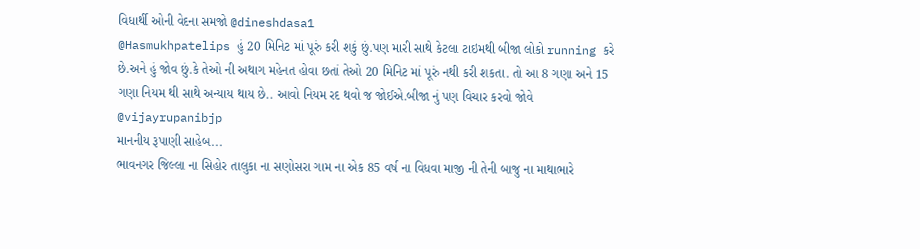વિધાર્થી ઓની વેદના સમજો @dineshdasa1
@Hasmukhpatelips હું 20 મિનિટ માં પૂરું કરી શકું છું.પણ મારી સાથે કેટલા ટાઇમથી બીજા લોકો running કરે છે.અને હું જોવ છું.કે તેઓ ની અથાગ મહેનત હોવા છતાં તેઓ 20 મિનિટ માં પૂરું નથી કરી શકતા. તો આ 8 ગણા અને 15 ગણા નિયમ થી સાથે અન્યાય થાય છે.. આવો નિયમ રદ થવો જ જોઈએ.બીજા નું પણ વિચાર કરવો જોવે
@vijayrupanibjp
માનનીય રૂપાણી સાહેબ...
ભાવનગર જિલ્લા ના સિહોર તાલુકા ના સણોસરા ગામ ના એક 85 વર્ષ ના વિધવા માજી ની તેની બાજુ ના માથાભારે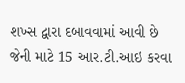શખ્સ દ્વારા દબાવવામાં આવી છે જેની માટે 15 આર.ટી.આઇ કરવા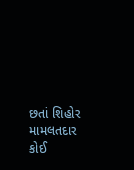છતાં શિહોર મામલતદાર કોઈ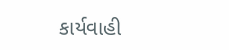કાર્યવાહી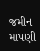જમીન માપણી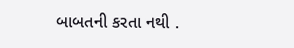બાબતની કરતા નથી .